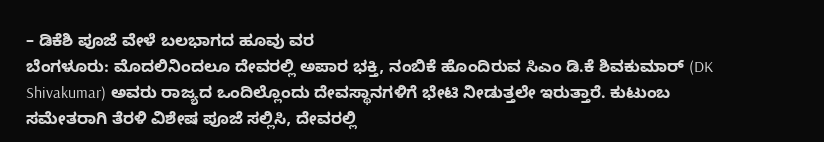– ಡಿಕೆಶಿ ಪೂಜೆ ವೇಳೆ ಬಲಭಾಗದ ಹೂವು ವರ
ಬೆಂಗಳೂರು: ಮೊದಲಿನಿಂದಲೂ ದೇವರಲ್ಲಿ ಅಪಾರ ಭಕ್ತಿ, ನಂಬಿಕೆ ಹೊಂದಿರುವ ಸಿಎಂ ಡಿ.ಕೆ ಶಿವಕುಮಾರ್ (DK Shivakumar) ಅವರು ರಾಜ್ಯದ ಒಂದಿಲ್ಲೊಂದು ದೇವಸ್ಥಾನಗಳಿಗೆ ಭೇಟಿ ನೀಡುತ್ತಲೇ ಇರುತ್ತಾರೆ. ಕುಟುಂಬ ಸಮೇತರಾಗಿ ತೆರಳಿ ವಿಶೇಷ ಪೂಜೆ ಸಲ್ಲಿಸಿ, ದೇವರಲ್ಲಿ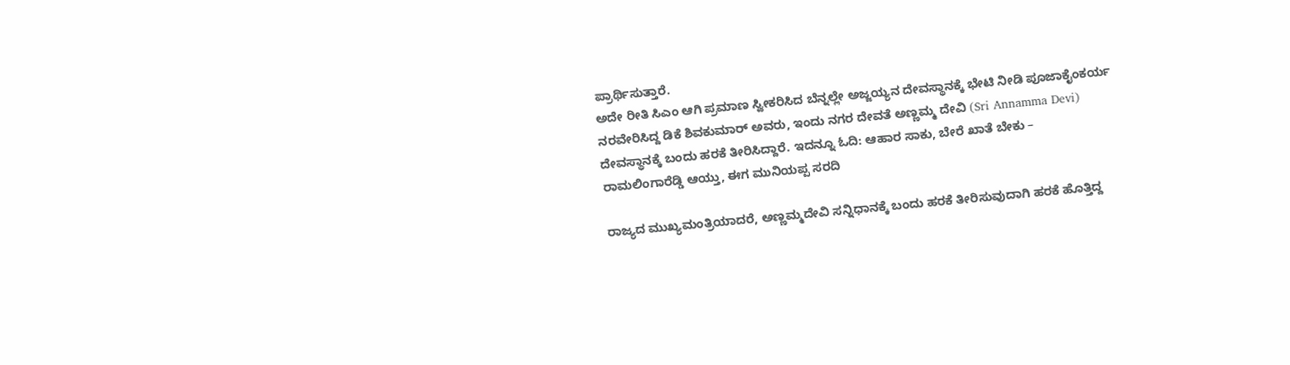ಪ್ರಾರ್ಥಿಸುತ್ತಾರೆ.
ಅದೇ ರೀತಿ ಸಿಎಂ ಆಗಿ ಪ್ರಮಾಣ ಸ್ವೀಕರಿಸಿದ ಬೆನ್ನಲ್ಲೇ ಅಜ್ಜಯ್ಯನ ದೇವಸ್ಥಾನಕ್ಕೆ ಭೇಟಿ ನೀಡಿ ಪೂಜಾಕೈಂಕರ್ಯ ನರವೇರಿಸಿದ್ದ ಡಿಕೆ ಶಿವಕುಮಾರ್ ಅವರು, ಇಂದು ನಗರ ದೇವತೆ ಅಣ್ಣಮ್ಮ ದೇವಿ (Sri Annamma Devi) ದೇವಸ್ಥಾನಕ್ಕೆ ಬಂದು ಹರಕೆ ತೀರಿಸಿದ್ದಾರೆ. ಇದನ್ನೂ ಓದಿ: ಆಹಾರ ಸಾಕು, ಬೇರೆ ಖಾತೆ ಬೇಕು – ರಾಮಲಿಂಗಾರೆಡ್ಡಿ ಆಯ್ತು, ಈಗ ಮುನಿಯಪ್ಪ ಸರದಿ

ರಾಜ್ಯದ ಮುಖ್ಯಮಂತ್ರಿಯಾದರೆ, ಅಣ್ಣಮ್ಮದೇವಿ ಸನ್ನಿಧಾನಕ್ಕೆ ಬಂದು ಹರಕೆ ತೀರಿಸುವುದಾಗಿ ಹರಕೆ ಹೊತ್ತಿದ್ದ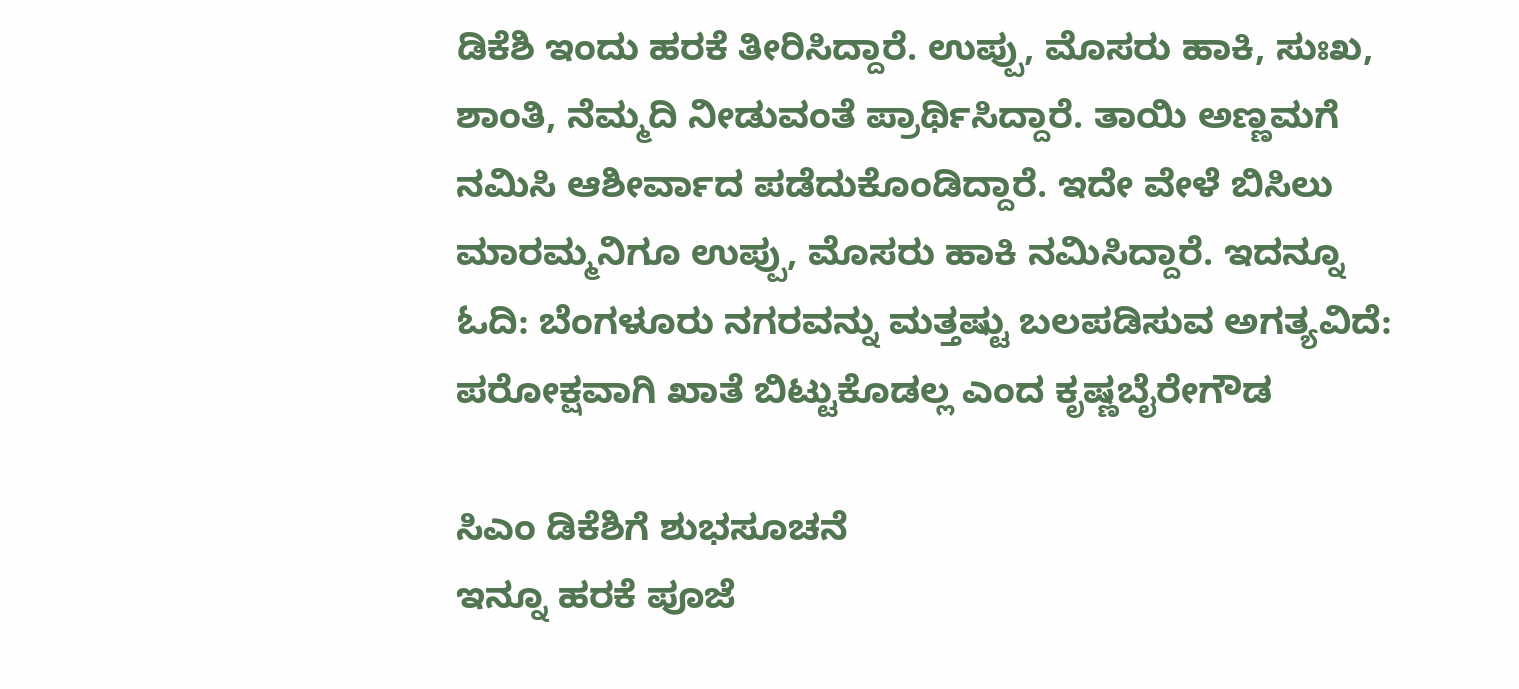ಡಿಕೆಶಿ ಇಂದು ಹರಕೆ ತೀರಿಸಿದ್ದಾರೆ. ಉಪ್ಪು, ಮೊಸರು ಹಾಕಿ, ಸುಃಖ, ಶಾಂತಿ, ನೆಮ್ಮದಿ ನೀಡುವಂತೆ ಪ್ರಾರ್ಥಿಸಿದ್ದಾರೆ. ತಾಯಿ ಅಣ್ಣಮಗೆ ನಮಿಸಿ ಆಶೀರ್ವಾದ ಪಡೆದುಕೊಂಡಿದ್ದಾರೆ. ಇದೇ ವೇಳೆ ಬಿಸಿಲು ಮಾರಮ್ಮನಿಗೂ ಉಪ್ಪು, ಮೊಸರು ಹಾಕಿ ನಮಿಸಿದ್ದಾರೆ. ಇದನ್ನೂ ಓದಿ: ಬೆಂಗಳೂರು ನಗರವನ್ನು ಮತ್ತಷ್ಟು ಬಲಪಡಿಸುವ ಅಗತ್ಯವಿದೆ: ಪರೋಕ್ಷವಾಗಿ ಖಾತೆ ಬಿಟ್ಟುಕೊಡಲ್ಲ ಎಂದ ಕೃಷ್ಣಬೈರೇಗೌಡ

ಸಿಎಂ ಡಿಕೆಶಿಗೆ ಶುಭಸೂಚನೆ
ಇನ್ನೂ ಹರಕೆ ಪೂಜೆ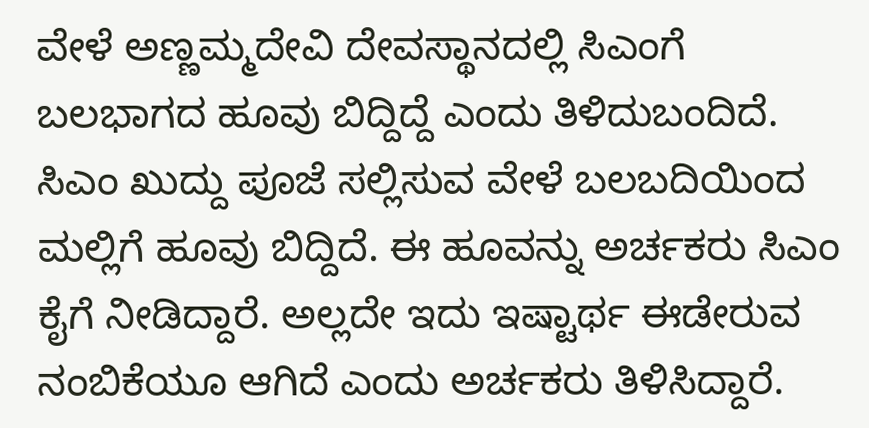ವೇಳೆ ಅಣ್ಣಮ್ಮದೇವಿ ದೇವಸ್ಥಾನದಲ್ಲಿ ಸಿಎಂಗೆ ಬಲಭಾಗದ ಹೂವು ಬಿದ್ದಿದ್ದೆ ಎಂದು ತಿಳಿದುಬಂದಿದೆ. ಸಿಎಂ ಖುದ್ದು ಪೂಜೆ ಸಲ್ಲಿಸುವ ವೇಳೆ ಬಲಬದಿಯಿಂದ ಮಲ್ಲಿಗೆ ಹೂವು ಬಿದ್ದಿದೆ. ಈ ಹೂವನ್ನು ಅರ್ಚಕರು ಸಿಎಂ ಕೈಗೆ ನೀಡಿದ್ದಾರೆ. ಅಲ್ಲದೇ ಇದು ಇಷ್ಟಾರ್ಥ ಈಡೇರುವ ನಂಬಿಕೆಯೂ ಆಗಿದೆ ಎಂದು ಅರ್ಚಕರು ತಿಳಿಸಿದ್ದಾರೆ.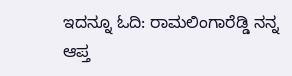ಇದನ್ನೂ ಓದಿ: ರಾಮಲಿಂಗಾರೆಡ್ಡಿ ನನ್ನ ಆಪ್ತ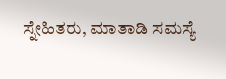ಸ್ನೇಹಿತರು, ಮಾತಾಡಿ ಸಮಸ್ಯೆ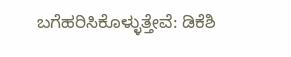ಬಗೆಹರಿಸಿಕೊಳ್ಳುತ್ತೇವೆ: ಡಿಕೆಶಿ